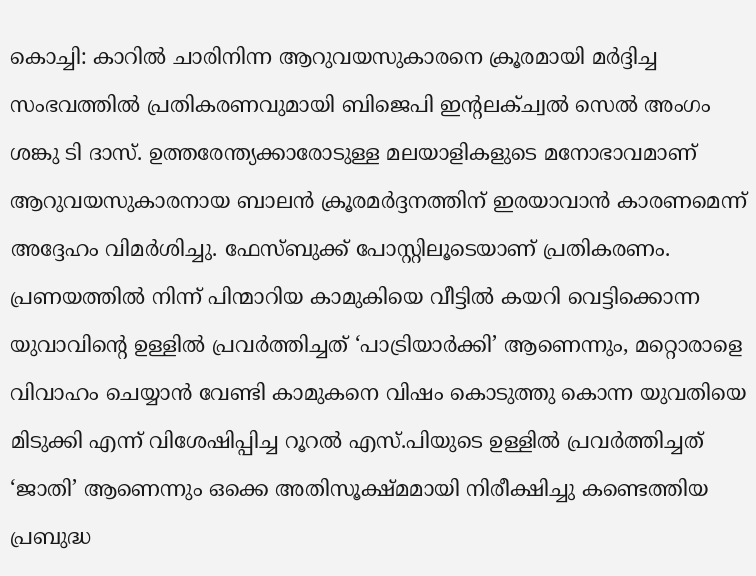കൊച്ചി: കാറിൽ ചാരിനിന്ന ആറുവയസുകാരനെ ക്രൂരമായി മർദ്ദിച്ച സംഭവത്തിൽ പ്രതികരണവുമായി ബിജെപി ഇന്റലക്ച്വൽ സെൽ അംഗം ശങ്കു ടി ദാസ്. ഉത്തരേന്ത്യക്കാരോടുള്ള മലയാളികളുടെ മനോഭാവമാണ് ആറുവയസുകാരനായ ബാലൻ ക്രൂരമർദ്ദനത്തിന് ഇരയാവാൻ കാരണമെന്ന് അദ്ദേഹം വിമർശിച്ചു. ഫേസ്ബുക്ക് പോസ്റ്റിലൂടെയാണ് പ്രതികരണം.
പ്രണയത്തിൽ നിന്ന് പിന്മാറിയ കാമുകിയെ വീട്ടിൽ കയറി വെട്ടിക്കൊന്ന യുവാവിന്റെ ഉള്ളിൽ പ്രവർത്തിച്ചത് ‘പാട്രിയാർക്കി’ ആണെന്നും, മറ്റൊരാളെ വിവാഹം ചെയ്യാൻ വേണ്ടി കാമുകനെ വിഷം കൊടുത്തു കൊന്ന യുവതിയെ മിടുക്കി എന്ന് വിശേഷിപ്പിച്ച റൂറൽ എസ്.പിയുടെ ഉള്ളിൽ പ്രവർത്തിച്ചത് ‘ജാതി’ ആണെന്നും ഒക്കെ അതിസൂക്ഷ്മമായി നിരീക്ഷിച്ചു കണ്ടെത്തിയ പ്രബുദ്ധ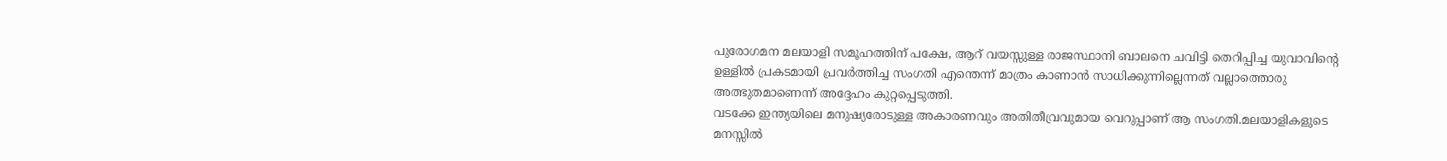പുരോഗമന മലയാളി സമൂഹത്തിന് പക്ഷേ, ആറ് വയസ്സുള്ള രാജസ്ഥാനി ബാലനെ ചവിട്ടി തെറിപ്പിച്ച യുവാവിന്റെ ഉള്ളിൽ പ്രകടമായി പ്രവർത്തിച്ച സംഗതി എന്തെന്ന് മാത്രം കാണാൻ സാധിക്കുന്നില്ലെന്നത് വല്ലാത്തൊരു അത്ഭുതമാണെന്ന് അദ്ദേഹം കുറ്റപ്പെടുത്തി.
വടക്കേ ഇന്ത്യയിലെ മനുഷ്യരോടുള്ള അകാരണവും അതിതീവ്രവുമായ വെറുപ്പാണ് ആ സംഗതി.മലയാളികളുടെ മനസ്സിൽ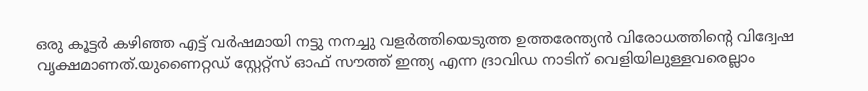ഒരു കൂട്ടർ കഴിഞ്ഞ എട്ട് വർഷമായി നട്ടു നനച്ചു വളർത്തിയെടുത്ത ഉത്തരേന്ത്യൻ വിരോധത്തിന്റെ വിദ്വേഷ വൃക്ഷമാണത്.യുണൈറ്റഡ് സ്റ്റേറ്റ്സ് ഓഫ് സൗത്ത് ഇന്ത്യ എന്ന ദ്രാവിഡ നാടിന് വെളിയിലുള്ളവരെല്ലാം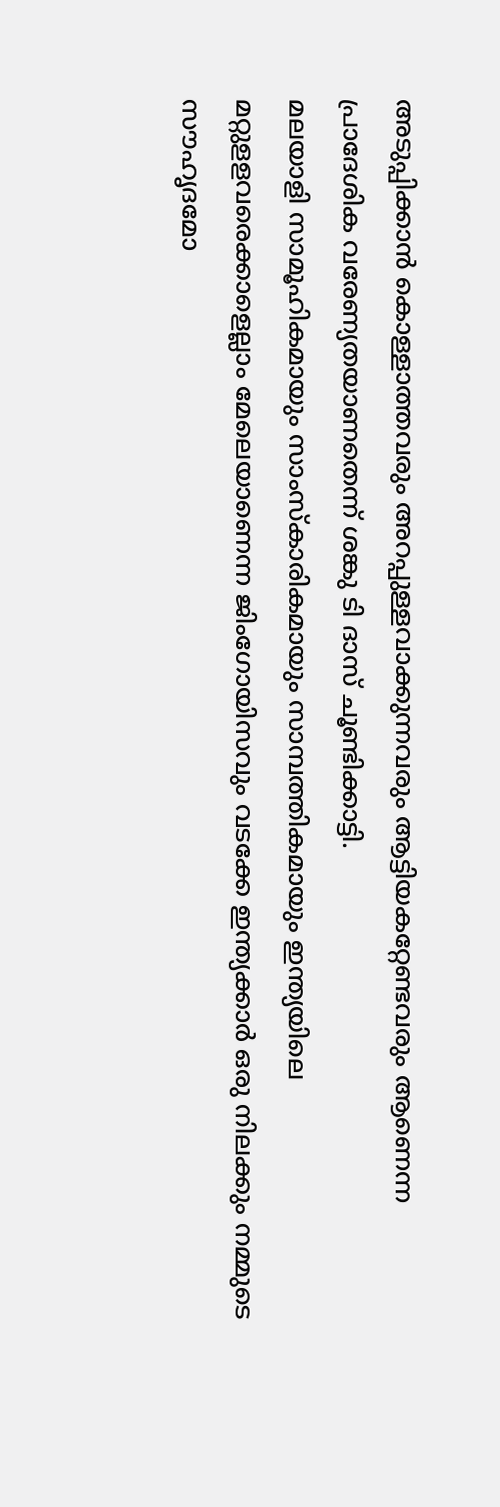അടുപ്പിക്കാൻ കൊള്ളാത്തവരും അറപ്പുള്ളവാക്കുന്നവരും ആട്ടിയകറ്റേണ്ടവരും ആണെന്ന പ്രാദേശിക വരേണ്യതയാണതെന്ന് ശങ്കു ടി ദാസ് ചൂണ്ടിക്കാട്ടി.
മലയാളി സാമൂഹികമായും സാംസ്കാരികമായും സാമ്പത്തികമായും ഇന്ത്യയിലെ മറ്റുളളവരെക്കാളെല്ലാം മേലെയാണെന്ന ജിംഗോയിസവും വടക്കേ ഇന്ത്യക്കാർ ഒരു നിലക്കും നമ്മുടെ സൗഹൃദമോ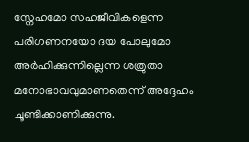സ്നേഹമോ സഹജീവികളെന്ന പരിഗണനയോ ദയ പോലുമോ അർഹിക്കുന്നില്ലെന്ന ശത്രുതാ മനോഭാവവുമാണതെന്ന് അദ്ദേഹം ചൂണ്ടിക്കാണിക്കുന്നു.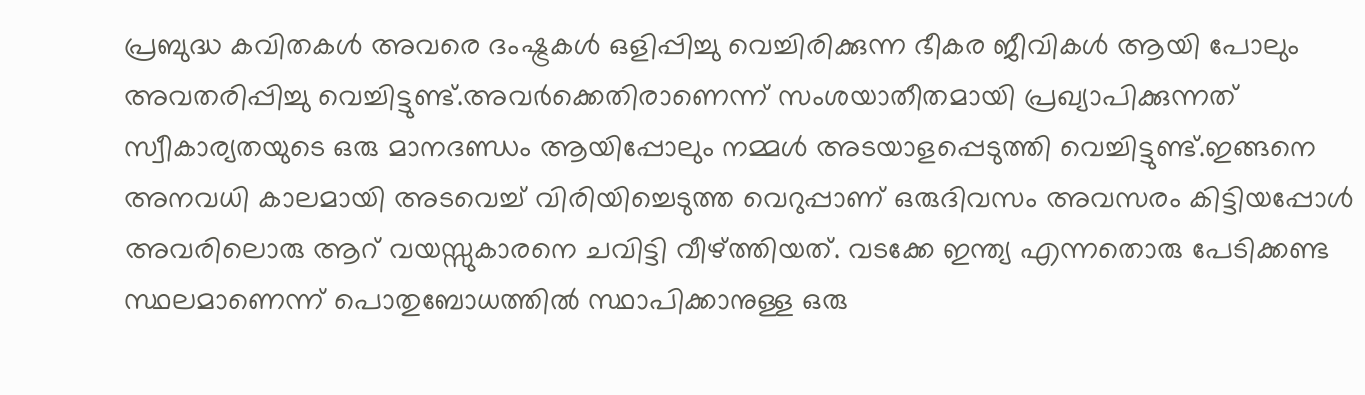പ്രബുദ്ധ കവിതകൾ അവരെ ദംഷ്ട്രകൾ ഒളിപ്പിച്ചു വെച്ചിരിക്കുന്ന ഭീകര ജീവികൾ ആയി പോലും അവതരിപ്പിച്ചു വെച്ചിട്ടുണ്ട്.അവർക്കെതിരാണെന്ന് സംശയാതീതമായി പ്രഖ്യാപിക്കുന്നത് സ്വീകാര്യതയുടെ ഒരു മാനദണ്ഡം ആയിപ്പോലും നമ്മൾ അടയാളപ്പെടുത്തി വെച്ചിട്ടുണ്ട്.ഇങ്ങനെ അനവധി കാലമായി അടവെച്ച് വിരിയിച്ചെടുത്ത വെറുപ്പാണ് ഒരുദിവസം അവസരം കിട്ടിയപ്പോൾ അവരിലൊരു ആറ് വയസ്സുകാരനെ ചവിട്ടി വീഴ്ത്തിയത്. വടക്കേ ഇന്ത്യ എന്നതൊരു പേടിക്കണ്ട സ്ഥലമാണെന്ന് പൊതുബോധത്തിൽ സ്ഥാപിക്കാനുള്ള ഒരു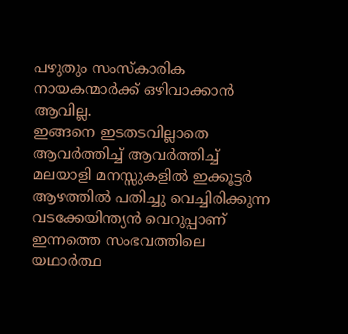പഴുതും സംസ്കാരിക നായകന്മാർക്ക് ഒഴിവാക്കാൻ ആവില്ല.
ഇങ്ങനെ ഇടതടവില്ലാതെ ആവർത്തിച്ച് ആവർത്തിച്ച് മലയാളി മനസ്സുകളിൽ ഇക്കൂട്ടർ ആഴത്തിൽ പതിച്ചു വെച്ചിരിക്കുന്ന വടക്കേയിന്ത്യൻ വെറുപ്പാണ് ഇന്നത്തെ സംഭവത്തിലെ യഥാർത്ഥ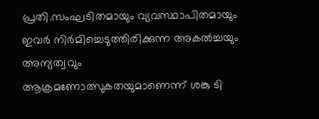പ്രതി.സംഘടിതമായും വ്യവസ്ഥാപിതമായും ഇവർ നിർമിച്ചെടുത്തിരിക്കുന്ന അകൽച്ചയും അന്യത്വവും ആക്രമണോത്സുകതയുമാണെന്ന് ശങ്കു ടി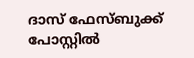ദാസ് ഫേസ്ബുക്ക് പോസ്റ്റിൽ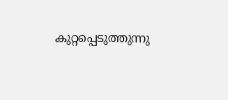കുറ്റപ്പെടുത്തുന്നു